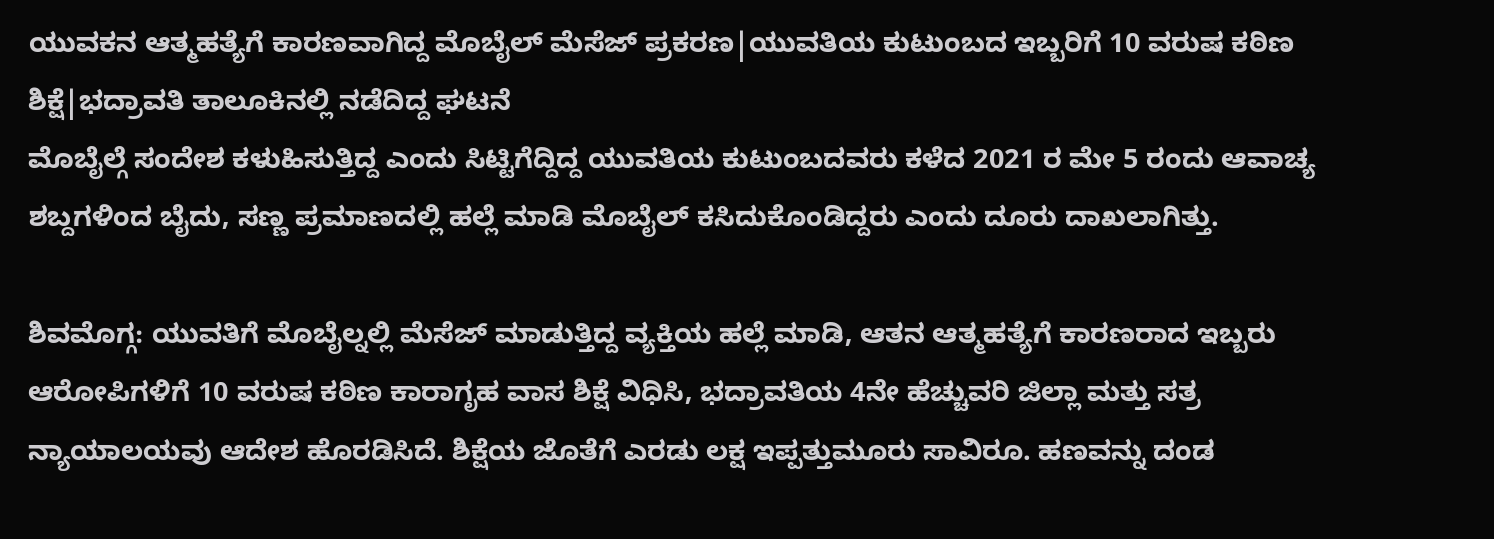ಯುವಕನ ಆತ್ಮಹತ್ಯೆಗೆ ಕಾರಣವಾಗಿದ್ದ ಮೊಬೈಲ್ ಮೆಸೆಜ್ ಪ್ರಕರಣ|ಯುವತಿಯ ಕುಟುಂಬದ ಇಬ್ಬರಿಗೆ 10 ವರುಷ ಕಠಿಣ ಶಿಕ್ಷೆ|ಭದ್ರಾವತಿ ತಾಲೂಕಿನಲ್ಲಿ ನಡೆದಿದ್ದ ಘಟನೆ
ಮೊಬೈಲ್ಗೆ ಸಂದೇಶ ಕಳುಹಿಸುತ್ತಿದ್ದ ಎಂದು ಸಿಟ್ಟಿಗೆದ್ದಿದ್ದ ಯುವತಿಯ ಕುಟುಂಬದವರು ಕಳೆದ 2021 ರ ಮೇ 5 ರಂದು ಆವಾಚ್ಯ ಶಬ್ದಗಳಿಂದ ಬೈದು, ಸಣ್ಣ ಪ್ರಮಾಣದಲ್ಲಿ ಹಲ್ಲೆ ಮಾಡಿ ಮೊಬೈಲ್ ಕಸಿದುಕೊಂಡಿದ್ದರು ಎಂದು ದೂರು ದಾಖಲಾಗಿತ್ತು.

ಶಿವಮೊಗ್ಗ: ಯುವತಿಗೆ ಮೊಬೈಲ್ನಲ್ಲಿ ಮೆಸೆಜ್ ಮಾಡುತ್ತಿದ್ದ ವ್ಯಕ್ತಿಯ ಹಲ್ಲೆ ಮಾಡಿ, ಆತನ ಆತ್ಮಹತ್ಯೆಗೆ ಕಾರಣರಾದ ಇಬ್ಬರು ಆರೋಪಿಗಳಿಗೆ 10 ವರುಷ ಕಠಿಣ ಕಾರಾಗೃಹ ವಾಸ ಶಿಕ್ಷೆ ವಿಧಿಸಿ, ಭದ್ರಾವತಿಯ 4ನೇ ಹೆಚ್ಚುವರಿ ಜಿಲ್ಲಾ ಮತ್ತು ಸತ್ರ ನ್ಯಾಯಾಲಯವು ಆದೇಶ ಹೊರಡಿಸಿದೆ. ಶಿಕ್ಷೆಯ ಜೊತೆಗೆ ಎರಡು ಲಕ್ಷ ಇಪ್ಪತ್ತುಮೂರು ಸಾವಿರೂ. ಹಣವನ್ನು ದಂಡ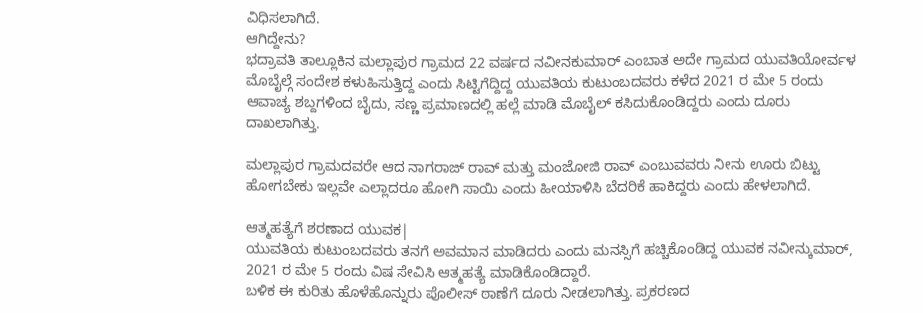ವಿಧಿಸಲಾಗಿದೆ.
ಆಗಿದ್ದೇನು?
ಭದ್ರಾವತಿ ತಾಲ್ಲೂಕಿನ ಮಲ್ಲಾಪುರ ಗ್ರಾಮದ 22 ವರ್ಷದ ನವೀನಕುಮಾರ್ ಎಂಬಾತ ಅದೇ ಗ್ರಾಮದ ಯುವತಿಯೋರ್ವಳ ಮೊಬೈಲ್ಗೆ ಸಂದೇಶ ಕಳುಹಿಸುತ್ತಿದ್ದ ಎಂದು ಸಿಟ್ಟಿಗೆದ್ದಿದ್ದ ಯುವತಿಯ ಕುಟುಂಬದವರು ಕಳೆದ 2021 ರ ಮೇ 5 ರಂದು ಆವಾಚ್ಯ ಶಬ್ದಗಳಿಂದ ಬೈದು, ಸಣ್ಣ ಪ್ರಮಾಣದಲ್ಲಿ ಹಲ್ಲೆ ಮಾಡಿ ಮೊಬೈಲ್ ಕಸಿದುಕೊಂಡಿದ್ದರು ಎಂದು ದೂರು ದಾಖಲಾಗಿತ್ತು.

ಮಲ್ಲಾಪುರ ಗ್ರಾಮದವರೇ ಆದ ನಾಗರಾಜ್ ರಾವ್ ಮತ್ತು ಮಂಜೋಜಿ ರಾವ್ ಎಂಬುವವರು ನೀನು ಊರು ಬಿಟ್ಟು ಹೋಗಬೇಕು ಇಲ್ಲವೇ ಎಲ್ಲಾದರೂ ಹೋಗಿ ಸಾಯಿ ಎಂದು ಹೀಯಾಳಿಸಿ ಬೆದರಿಕೆ ಹಾಕಿದ್ದರು ಎಂದು ಹೇಳಲಾಗಿದೆ.

ಆತ್ಮಹತ್ಯೆಗೆ ಶರಣಾದ ಯುವಕ|
ಯುವತಿಯ ಕುಟುಂಬದವರು ತನಗೆ ಅವಮಾನ ಮಾಡಿದರು ಎಂದು ಮನಸ್ಸಿಗೆ ಹಚ್ಚಿಕೊಂಡಿದ್ದ ಯುವಕ ನವೀನ್ಕುಮಾರ್, 2021 ರ ಮೇ 5 ರಂದು ವಿಷ ಸೇವಿಸಿ ಆತ್ಮಹತ್ಯೆ ಮಾಡಿಕೊಂಡಿದ್ದಾರೆ.
ಬಳಿಕ ಈ ಕುರಿತು ಹೊಳೆಹೊನ್ನುರು ಪೊಲೀಸ್ ಠಾಣೆಗೆ ದೂರು ನೀಡಲಾಗಿತ್ತು. ಪ್ರಕರಣದ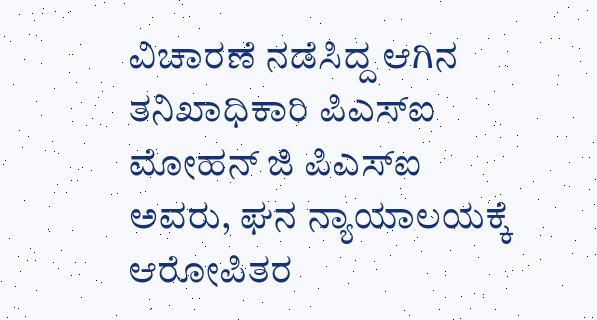ವಿಚಾರಣೆ ನಡೆಸಿದ್ದ ಆಗಿನ ತನಿಖಾಧಿಕಾರಿ ಪಿಎಸ್ಐ ಮೋಹನ್ ಜಿ ಪಿಎಸ್ಐ ಅವರು, ಘನ ನ್ಯಾಯಾಲಯಕ್ಕೆ ಆರೋಪಿತರ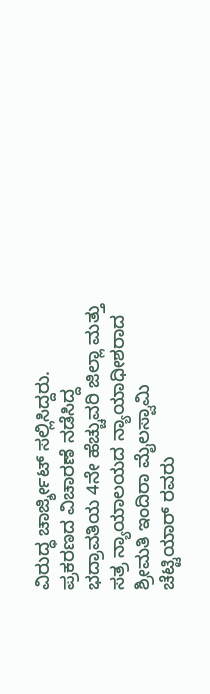ವಿರುದ್ಧ ಚಾರ್ಜ್ಶೀಟ್ ಸಲ್ಲಿಸಿದ್ದರು.
ಪ್ರಕರಣದ ವಿಚಾರಣೆ ನಡೆಸಿದ್ದ ಭದ್ರಾವತಿಯ 4ನೇ ಹೆಚ್ಚುವರಿ ಜಿಲ್ಲಾ ಮತ್ತು ಸತ್ರ ನ್ಯಾಯಾಲಯದ ನ್ಯಾಯಾಧೀಶರಾದ ಶ್ರೀಮತಿ ಇಂದಿರಾ ಮೈಲಸ್ವಾಮಿ ಚೆಟ್ಟಿಯಾರ್ ರವರು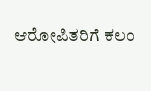ಆರೋಪಿತರಿಗೆ ಕಲಂ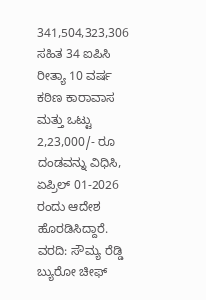341,504,323,306 ಸಹಿತ 34 ಐಪಿಸಿ ರೀತ್ಯಾ 10 ವರ್ಷ ಕಠಿಣ ಕಾರಾವಾಸ ಮತ್ತು ಒಟ್ಟು 2,23,000/- ರೂ ದಂಡವನ್ನು ವಿಧಿಸಿ, ಏಪ್ರಿಲ್ 01-2026 ರಂದು ಆದೇಶ ಹೊರಡಿಸಿದ್ದಾರೆ.
ವರದಿ: ಸೌಮ್ಯ ರೆಡ್ಡಿ
ಬ್ಯುರೋ ಚೀಫ್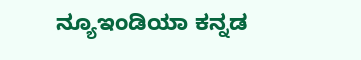ನ್ಯೂಇಂಡಿಯಾ ಕನ್ನಡ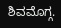ಶಿವಮೊಗ್ಗ.